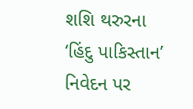શશિ થરુરના ‘હિંદુ પાકિસ્તાન’ નિવેદન પર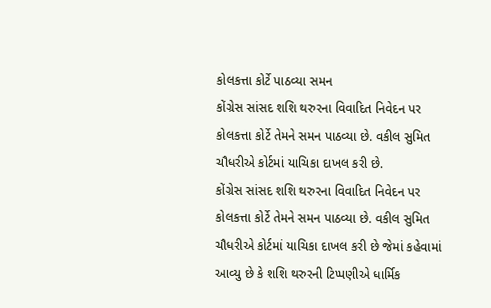કોલકત્તા કોર્ટે પાઠવ્યા સમન
કોંગ્રેસ સાંસદ શશિ થરુરના વિવાદિત નિવેદન પર કોલકત્તા કોર્ટે તેમને સમન પાઠવ્યા છે. વકીલ સુમિત ચૌધરીએ કોર્ટમાં યાચિકા દાખલ કરી છે.
કોંગ્રેસ સાંસદ શશિ થરુરના વિવાદિત નિવેદન પર કોલકત્તા કોર્ટે તેમને સમન પાઠવ્યા છે. વકીલ સુમિત ચૌધરીએ કોર્ટમાં યાચિકા દાખલ કરી છે જેમાં કહેવામાં આવ્યુ છે કે શશિ થરુરની ટિપ્પણીએ ધાર્મિક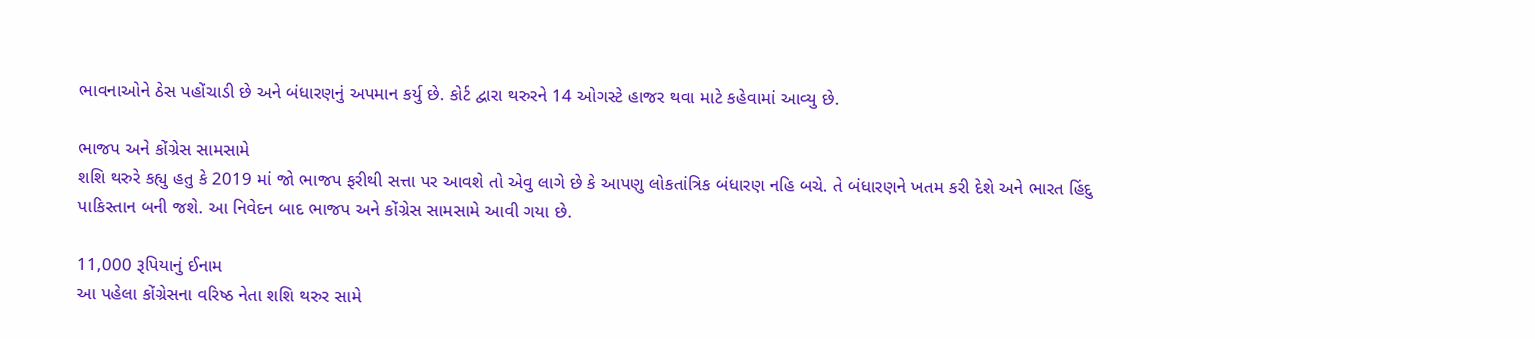ભાવનાઓને ઠેસ પહોંચાડી છે અને બંધારણનું અપમાન કર્યુ છે. કોર્ટ દ્વારા થરુરને 14 ઓગસ્ટે હાજર થવા માટે કહેવામાં આવ્યુ છે.

ભાજપ અને કોંગ્રેસ સામસામે
શશિ થરુરે કહ્યુ હતુ કે 2019 માં જો ભાજપ ફરીથી સત્તા પર આવશે તો એવુ લાગે છે કે આપણુ લોકતાંત્રિક બંધારણ નહિ બચે. તે બંધારણને ખતમ કરી દેશે અને ભારત હિંદુ પાકિસ્તાન બની જશે. આ નિવેદન બાદ ભાજપ અને કોંગ્રેસ સામસામે આવી ગયા છે.

11,000 રૂપિયાનું ઈનામ
આ પહેલા કોંગ્રેસના વરિષ્ઠ નેતા શશિ થરુર સામે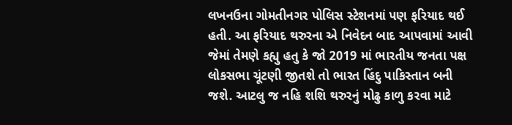લખનઉના ગોમતીનગર પોલિસ સ્ટેશનમાં પણ ફરિયાદ થઈ હતી. આ ફરિયાદ થરુરના એ નિવેદન બાદ આપવામાં આવી જેમાં તેમણે કહ્યુ હતુ કે જો 2019 માં ભારતીય જનતા પક્ષ લોકસભા ચૂંટણી જીતશે તો ભારત હિંદુ પાકિસ્તાન બની જશે. આટલુ જ નહિ શશિ થરુરનું મોઢુ કાળુ કરવા માટે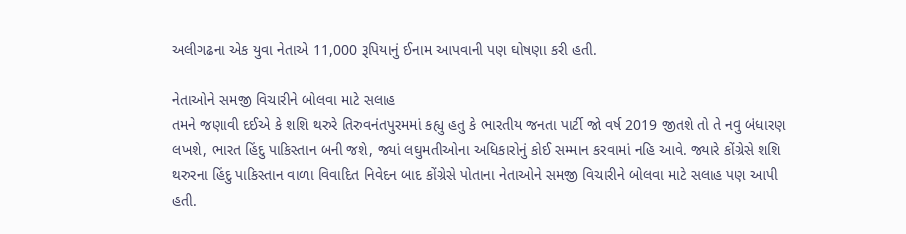અલીગઢના એક યુવા નેતાએ 11,000 રૂપિયાનું ઈનામ આપવાની પણ ઘોષણા કરી હતી.

નેતાઓને સમજી વિચારીને બોલવા માટે સલાહ
તમને જણાવી દઈએ કે શશિ થરુરે તિરુવનંતપુરમમાં કહ્યુ હતુ કે ભારતીય જનતા પાર્ટી જો વર્ષ 2019 જીતશે તો તે નવુ બંધારણ લખશે, ભારત હિંદુ પાકિસ્તાન બની જશે, જ્યાં લઘુમતીઓના અધિકારોનું કોઈ સમ્માન કરવામાં નહિ આવે. જ્યારે કોંગ્રેસે શશિ થરુરના હિંદુ પાકિસ્તાન વાળા વિવાદિત નિવેદન બાદ કોંગ્રેસે પોતાના નેતાઓને સમજી વિચારીને બોલવા માટે સલાહ પણ આપી હતી.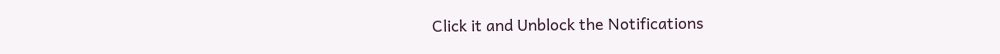Click it and Unblock the Notifications